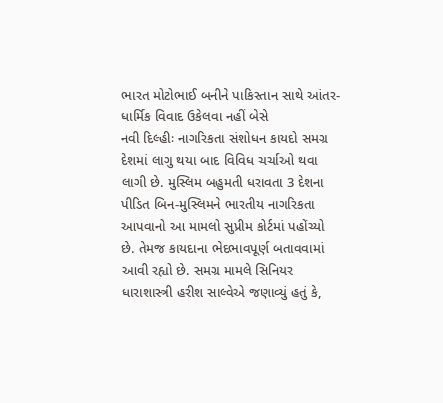ભારત મોટોભાઈ બનીને પાકિસ્તાન સાથે આંતર-ધાર્મિક વિવાદ ઉકેલવા નહીં બેસે
નવી દિલ્હીઃ નાગરિકતા સંશોધન કાયદો સમગ્ર દેશમાં લાગુ થયા બાદ વિવિધ ચર્ચાઓ થવા લાગી છે. મુસ્લિમ બહુમતી ધરાવતા 3 દેશના પીડિત બિન-મુસ્લિમને ભારતીય નાગરિકતા આપવાનો આ મામલો સુપ્રીમ કોર્ટમાં પહોંચ્યો છે. તેમજ કાયદાના ભેદભાવપૂર્ણ બતાવવામાં આવી રહ્યો છે. સમગ્ર મામલે સિનિયર ધારાશાસ્ત્રી હરીશ સાલ્વેએ જણાવ્યું હતું કે,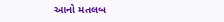આનો મતલબ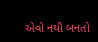એવો નથી બનતો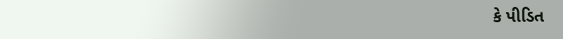કે પીડિત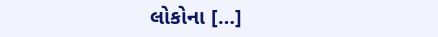લોકોના […]